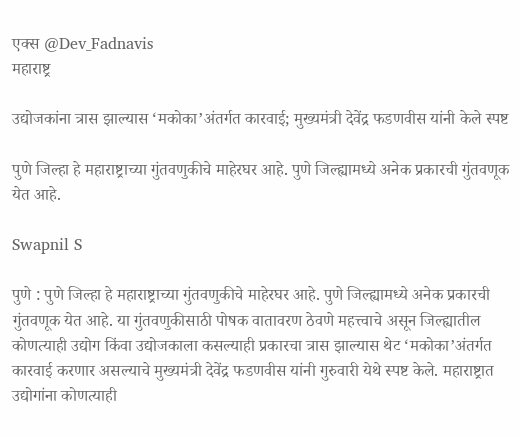एक्स @Dev_Fadnavis
महाराष्ट्र

उद्योजकांना त्रास झाल्यास ‘मकोका’अंतर्गत कारवाई; मुख्यमंत्री देवेंद्र फडणवीस यांनी केले स्पष्ट

पुणे जिल्हा हे महाराष्ट्राच्या गुंतवणुकीचे माहेरघर आहे. पुणे जिल्ह्यामध्ये अनेक प्रकारची गुंतवणूक येत आहे.

Swapnil S

पुणे : पुणे जिल्हा हे महाराष्ट्राच्या गुंतवणुकीचे माहेरघर आहे. पुणे जिल्ह्यामध्ये अनेक प्रकारची गुंतवणूक येत आहे. या गुंतवणुकीसाठी पोषक वातावरण ठेवणे महत्त्वाचे असून जिल्ह्यातील कोणत्याही उद्योग किंवा उद्योजकाला कसल्याही प्रकारचा त्रास झाल्यास थेट ‘मकोका’अंतर्गत कारवाई करणार असल्याचे मुख्यमंत्री देवेंद्र फडणवीस यांनी गुरुवारी येथे स्पष्ट केले. महाराष्ट्रात उद्योगांना कोणत्याही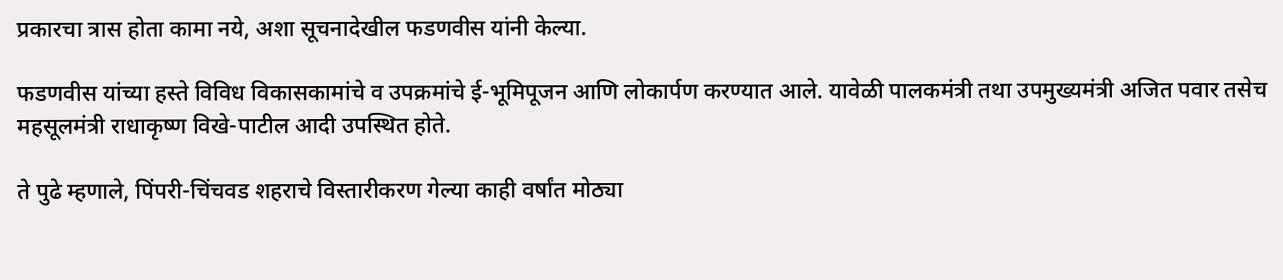प्रकारचा त्रास होता कामा नये, अशा सूचनादेखील फडणवीस यांनी केल्या.

फडणवीस यांच्या हस्ते विविध विकासकामांचे व उपक्रमांचे ई-भूमिपूजन आणि लोकार्पण करण्यात आले. यावेळी पालकमंत्री तथा उपमुख्यमंत्री अजित पवार तसेच महसूलमंत्री राधाकृष्ण विखे-पाटील आदी उपस्थित होते.

ते पुढे म्हणाले, पिंपरी-चिंचवड शहराचे विस्तारीकरण गेल्या काही वर्षांत मोठ्या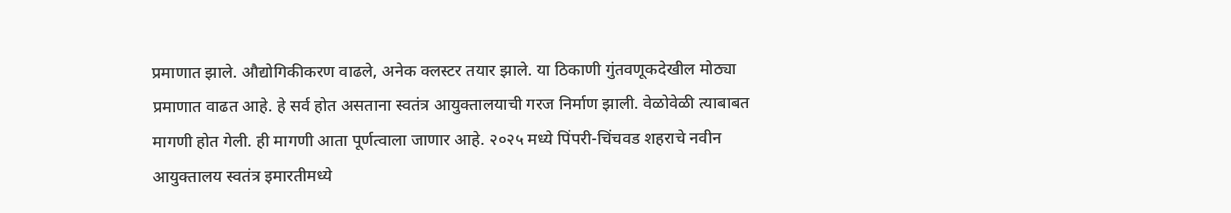प्रमाणात झाले. औद्योगिकीकरण वाढले, अनेक क्लस्टर तयार झाले. या ठिकाणी गुंतवणूकदेखील मोठ्या प्रमाणात वाढत आहे. हे सर्व होत असताना स्वतंत्र आयुक्तालयाची गरज निर्माण झाली. वेळोवेळी त्याबाबत मागणी होत गेली. ही मागणी आता पूर्णत्वाला जाणार आहे. २०२५ मध्ये पिंपरी-चिंचवड शहराचे नवीन आयुक्तालय स्वतंत्र इमारतीमध्ये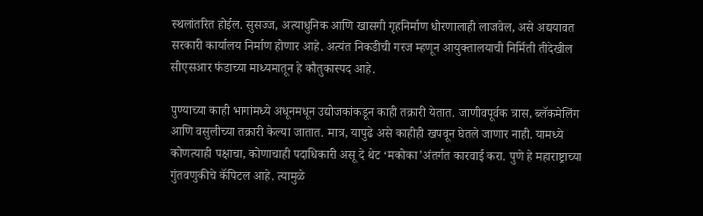स्थलांतरित होईल. सुसज्ज, अत्याधुनिक आणि खासगी गृहनिर्माण धोरणालाही लाजवेल, असे अद्ययावत सरकारी कार्यालय निर्माण होणार आहे. अत्यंत निकडीची गरज म्हणून आयुक्तालयाची निर्मिती तीदेखील सीएसआर फंडाच्या माध्यमातून हे कौतुकास्पद आहे.

पुण्याच्या काही भागांमध्ये अधूनमधून उद्योजकांकडून काही तक्रारी येतात. जाणीवपूर्वक त्रास, ब्लॅकमेलिंग आणि वसुलीच्या तक्रारी केल्या जातात. मात्र, यापुढे असे काहीही खपवून घेतले जाणार नाही. यामध्ये कोणत्याही पक्षाचा, कोणाचाही पदाधिकारी असू दे थेट ‘मकोका’अंतर्गत कारवाई करा. पुणे हे महाराष्ट्राच्या गुंतवणुकीचे कॅपिटल आहे. त्यामुळे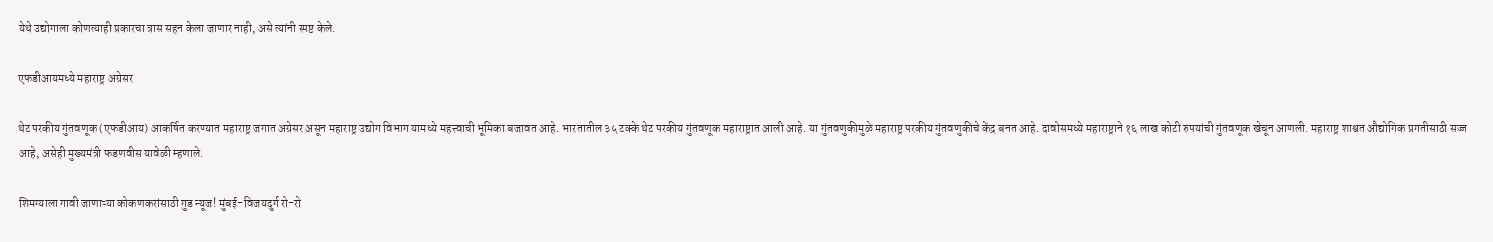येथे उद्योगाला कोणत्याही प्रकारचा त्रास सहन केला जाणार नाही, असे त्यांनी स्पष्ट केले.

एफडीआयमध्ये महाराष्ट्र अग्रेसर

थेट परकीय गुंतवणूक (एफडीआय) आकर्षित करण्यात महाराष्ट्र जगात अग्रेसर असून महाराष्ट्र उद्योग विभाग यामध्ये महत्त्वाची भूमिका बजावत आहे. भारतातील ३५ टक्के थेट परकीय गुंतवणूक महाराष्ट्रात आली आहे. या गुंतवणुकीमुळे महाराष्ट्र परकीय गुंतवणुकीचे केंद्र बनत आहे. दावोसमध्ये महाराष्ट्राने १६ लाख कोटी रुपयांची गुंतवणूक खेचून आणली. महाराष्ट्र शाश्वत औद्योगिक प्रगतीसाठी सज्ज आहे, असेही मुख्यमंत्री फडणवीस यावेळी म्हणाले.

शिमग्याला गावी जाणाऱ्या कोकणकरांसाठी गुड न्यूज! मुंबई-विजयदुर्ग रो-रो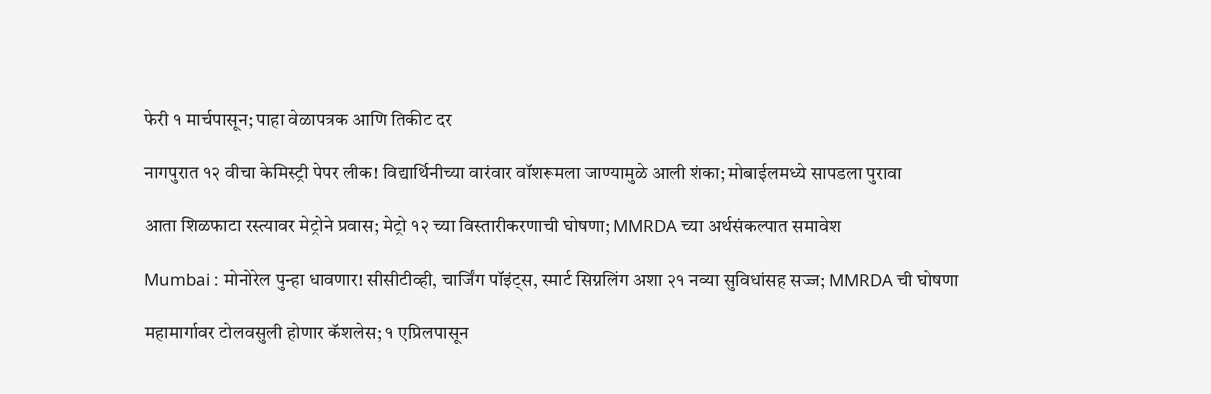फेरी १ मार्चपासून; पाहा वेळापत्रक आणि तिकीट दर

नागपुरात १२ वीचा केमिस्ट्री पेपर लीक! विद्यार्थिनीच्या वारंवार वॉशरूमला जाण्यामुळे आली शंका; मोबाईलमध्ये सापडला पुरावा

आता शिळफाटा रस्त्यावर मेट्रोने प्रवास; मेट्रो १२ च्या विस्तारीकरणाची घोषणा; MMRDA च्या अर्थसंकल्पात समावेश

Mumbai : मोनोरेल पुन्हा धावणार! सीसीटीव्ही, चार्जिंग पॉइंट्स, स्मार्ट सिग्नलिंग अशा २१ नव्या सुविधांसह सज्ज; MMRDA ची घोषणा

महामार्गावर टोलवसुली होणार कॅशलेस; १ एप्रिलपासून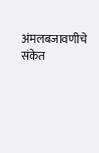अंमलबजावणीचे संकेत